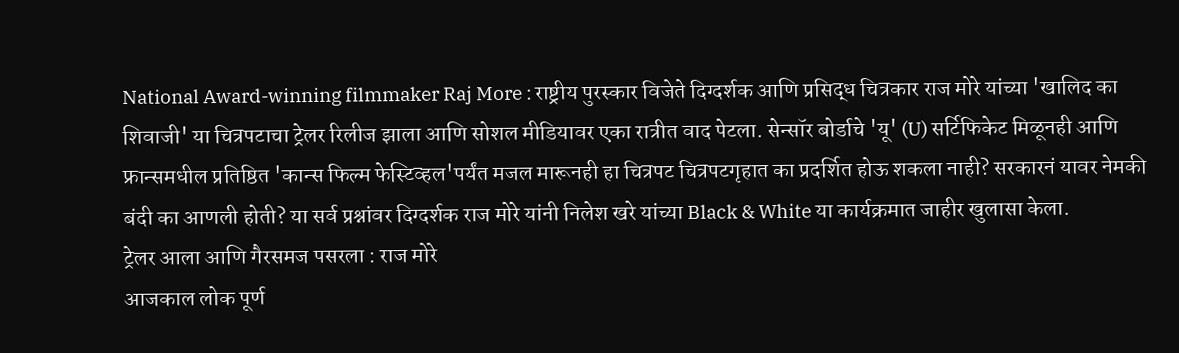National Award-winning filmmaker Raj More : राष्ट्रीय पुरस्कार विजेते दिग्दर्शक आणि प्रसिद्ध चित्रकार राज मोरे यांच्या 'खालिद का शिवाजी' या चित्रपटाचा ट्रेलर रिलीज झाला आणि सोशल मीडियावर एका रात्रीत वाद पेटला. सेन्सॉर बोर्डाचे 'यू' (U) सर्टिफिकेट मिळूनही आणि फ्रान्समधील प्रतिष्ठित 'कान्स फिल्म फेस्टिव्हल'पर्यंत मजल मारूनही हा चित्रपट चित्रपटगृहात का प्रदर्शित होऊ शकला नाही? सरकारनं यावर नेमकी बंदी का आणली होती? या सर्व प्रश्नांवर दिग्दर्शक राज मोरे यांनी निलेश खरे यांच्या Black & White या कार्यक्रमात जाहीर खुलासा केला.
ट्रेलर आला आणि गैरसमज पसरला : राज मोरे
आजकाल लोक पूर्ण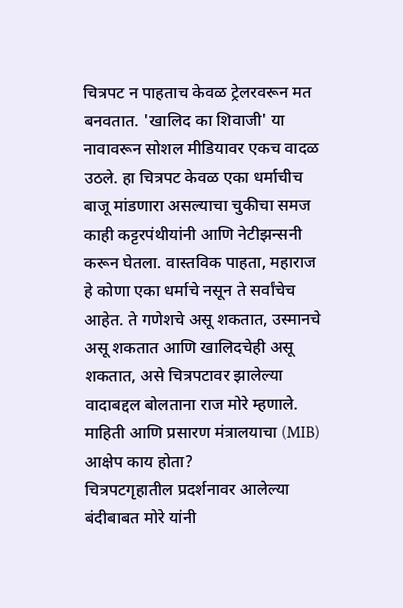चित्रपट न पाहताच केवळ ट्रेलरवरून मत बनवतात. 'खालिद का शिवाजी' या नावावरून सोशल मीडियावर एकच वादळ उठले. हा चित्रपट केवळ एका धर्माचीच बाजू मांडणारा असल्याचा चुकीचा समज काही कट्टरपंथीयांनी आणि नेटीझन्सनी करून घेतला. वास्तविक पाहता, महाराज हे कोणा एका धर्माचे नसून ते सर्वांचेच आहेत. ते गणेशचे असू शकतात, उस्मानचे असू शकतात आणि खालिदचेही असू शकतात, असे चित्रपटावर झालेल्या वादाबद्दल बोलताना राज मोरे म्हणाले.
माहिती आणि प्रसारण मंत्रालयाचा (MIB) आक्षेप काय होता?
चित्रपटगृहातील प्रदर्शनावर आलेल्या बंदीबाबत मोरे यांनी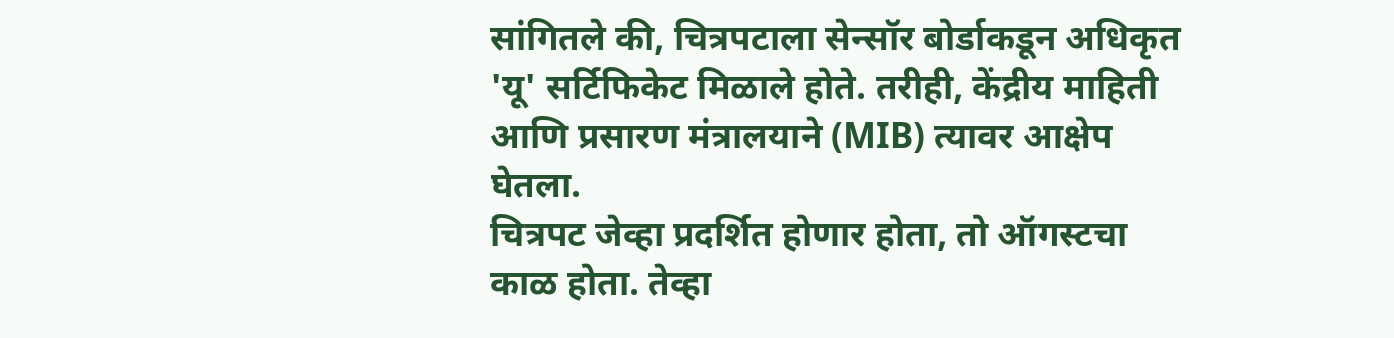सांगितले की, चित्रपटाला सेन्सॉर बोर्डाकडून अधिकृत 'यू' सर्टिफिकेट मिळाले होते. तरीही, केंद्रीय माहिती आणि प्रसारण मंत्रालयाने (MIB) त्यावर आक्षेप घेतला.
चित्रपट जेव्हा प्रदर्शित होणार होता, तो ऑगस्टचा काळ होता. तेव्हा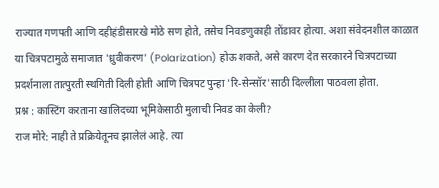राज्यात गणपती आणि दहीहंडीसारखे मोठे सण होते, तसेच निवडणुकाही तोंडावर होत्या. अशा संवेदनशील काळात या चित्रपटामुळे समाजात 'ध्रुवीकरण' (Polarization) होऊ शकते, असे कारण देत सरकारने चित्रपटाच्या प्रदर्शनाला तात्पुरती स्थगिती दिली होती आणि चित्रपट पुन्हा 'रि-सेन्सॉर'साठी दिल्लीला पाठवला होता.
प्रश्न : कास्टिंग करताना खालिदच्या भूमिकेसाठी मुलाची निवड का केली?
राज मोरे: नाही ते प्रक्रियेतूनच झालेलं आहे. त्या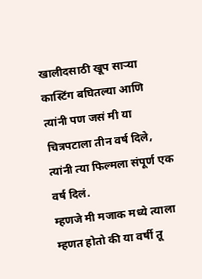खालीदसाठी खूप साऱ्या कास्टिंग बघितल्या आणि त्यांनी पण जसं मी या चित्रपटाला तीन वर्ष दिले, त्यांनी त्या फिल्मला संपूर्ण एक वर्ष दिलं.
म्हणजे मी मजाक मध्ये त्याला म्हणत होतो की या वर्षी तू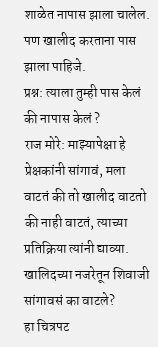शाळेत नापास झाला चालेल. पण खालीद करताना पास झाला पाहिजे.
प्रश्न: त्याला तुम्ही पास केलं की नापास केलं ?
राज मोरे: माझ्यापेक्षा हे प्रेक्षकांनी सांगावं, मला वाटतं की तो खालीद वाटतो की नाही वाटतं, त्याच्या प्रतिक्रिया त्यांनी द्याव्या.
खालिदच्या नजरेतून शिवाजी सांगावसं का वाटले?
हा चित्रपट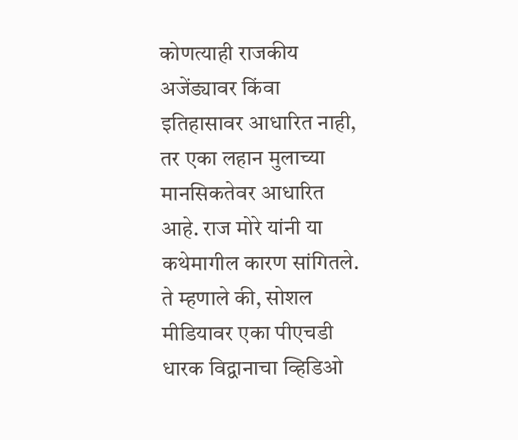कोणत्याही राजकीय अजेंड्यावर किंवा इतिहासावर आधारित नाही, तर एका लहान मुलाच्या मानसिकतेवर आधारित आहे. राज मोरे यांनी या कथेमागील कारण सांगितले. ते म्हणाले की, सोशल मीडियावर एका पीएचडी धारक विद्वानाचा व्हिडिओ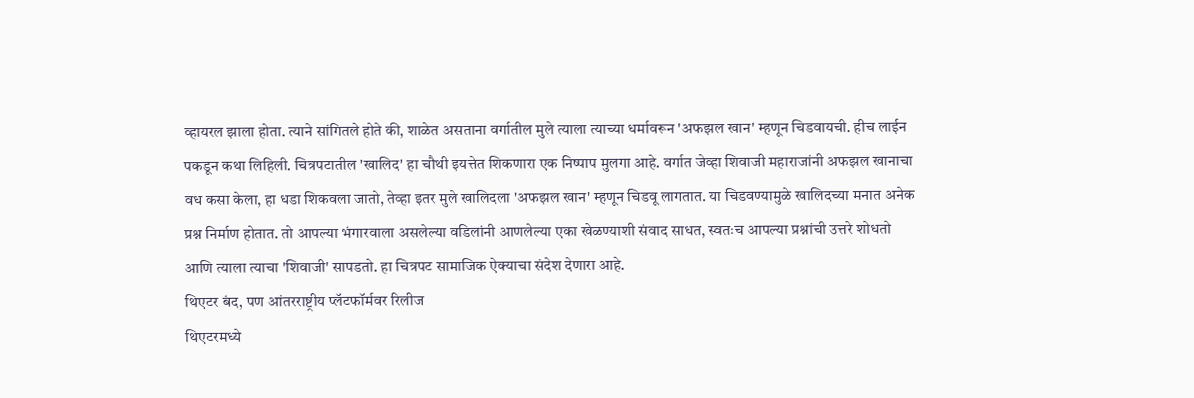व्हायरल झाला होता. त्याने सांगितले होते की, शाळेत असताना वर्गातील मुले त्याला त्याच्या धर्मावरून 'अफझल खान' म्हणून चिडवायची. हीच लाईन पकडून कथा लिहिली. चित्रपटातील 'खालिद' हा चौथी इयत्तेत शिकणारा एक निष्पाप मुलगा आहे. वर्गात जेव्हा शिवाजी महाराजांनी अफझल खानाचा वध कसा केला, हा धडा शिकवला जातो, तेव्हा इतर मुले खालिदला 'अफझल खान' म्हणून चिडवू लागतात. या चिडवण्यामुळे खालिदच्या मनात अनेक प्रश्न निर्माण होतात. तो आपल्या भंगारवाला असलेल्या वडिलांनी आणलेल्या एका खेळण्याशी संवाद साधत, स्वतःच आपल्या प्रश्नांची उत्तरे शोधतो आणि त्याला त्याचा 'शिवाजी' सापडतो. हा चित्रपट सामाजिक ऐक्याचा संदेश देणारा आहे.
थिएटर बंद, पण आंतरराष्ट्रीय प्लॅटफॉर्मवर रिलीज
थिएटरमध्ये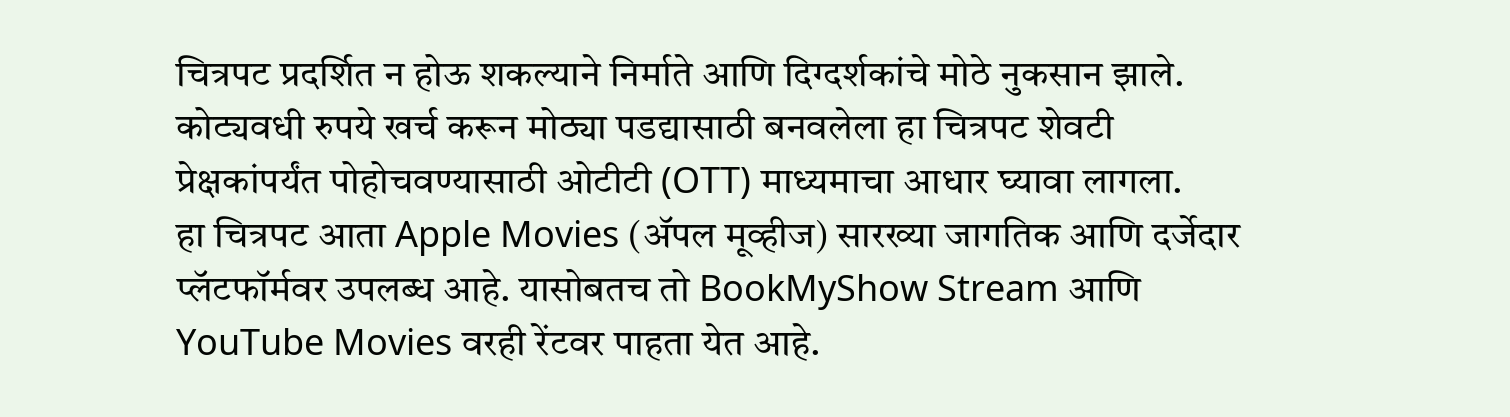चित्रपट प्रदर्शित न होऊ शकल्याने निर्माते आणि दिग्दर्शकांचे मोठे नुकसान झाले. कोट्यवधी रुपये खर्च करून मोठ्या पडद्यासाठी बनवलेला हा चित्रपट शेवटी प्रेक्षकांपर्यंत पोहोचवण्यासाठी ओटीटी (OTT) माध्यमाचा आधार घ्यावा लागला.
हा चित्रपट आता Apple Movies (ॲपल मूव्हीज) सारख्या जागतिक आणि दर्जेदार प्लॅटफॉर्मवर उपलब्ध आहे. यासोबतच तो BookMyShow Stream आणि YouTube Movies वरही रेंटवर पाहता येत आहे.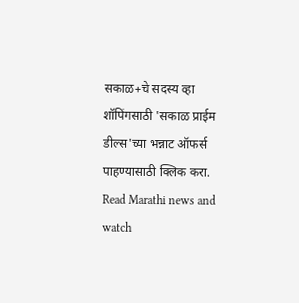सकाळ+चे सदस्य व्हा
शॉपिंगसाठी 'सकाळ प्राईम डील्स'च्या भन्नाट ऑफर्स पाहण्यासाठी क्लिक करा.
Read Marathi news and watch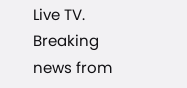Live TV. Breaking news from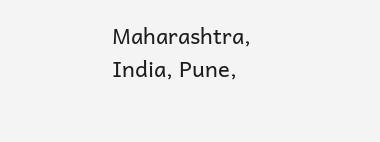Maharashtra, India, Pune,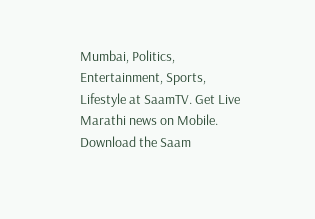Mumbai, Politics, Entertainment, Sports, Lifestyle at SaamTV. Get Live Marathi news on Mobile. Download the Saam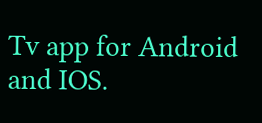Tv app for Android and IOS.